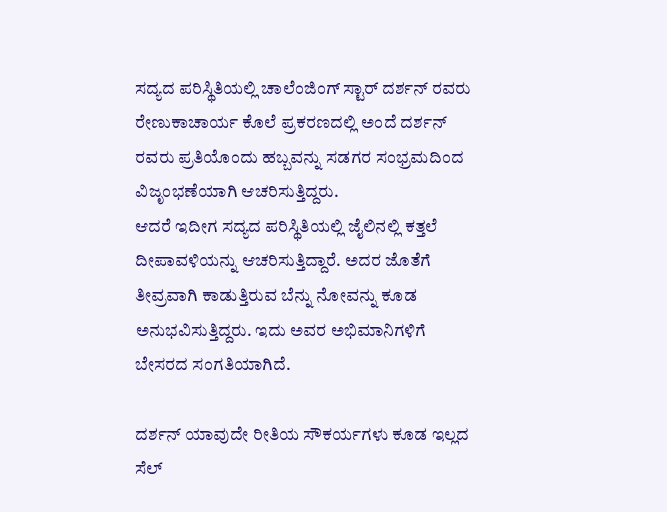ಸದ್ಯದ ಪರಿಸ್ಥಿತಿಯಲ್ಲಿ ಚಾಲೆಂಜಿಂಗ್ ಸ್ಟಾರ್ ದರ್ಶನ್ ರವರು ರೇಣುಕಾಚಾರ್ಯ ಕೊಲೆ ಪ್ರಕರಣದಲ್ಲಿ ಅಂದೆ ದರ್ಶನ್ ರವರು ಪ್ರತಿಯೊಂದು ಹಬ್ಬವನ್ನು ಸಡಗರ ಸಂಭ್ರಮದಿಂದ ವಿಜೃಂಭಣೆಯಾಗಿ ಆಚರಿಸುತ್ತಿದ್ದರು.
ಆದರೆ ಇದೀಗ ಸದ್ಯದ ಪರಿಸ್ಥಿತಿಯಲ್ಲಿ ಜೈಲಿನಲ್ಲಿ ಕತ್ತಲೆ ದೀಪಾವಳಿಯನ್ನು ಆಚರಿಸುತ್ತಿದ್ದಾರೆ. ಅದರ ಜೊತೆಗೆ ತೀವ್ರವಾಗಿ ಕಾಡುತ್ತಿರುವ ಬೆನ್ನು ನೋವನ್ನು ಕೂಡ ಅನುಭವಿಸುತ್ತಿದ್ದರು. ಇದು ಅವರ ಅಭಿಮಾನಿಗಳಿಗೆ ಬೇಸರದ ಸಂಗತಿಯಾಗಿದೆ.

ದರ್ಶನ್ ಯಾವುದೇ ರೀತಿಯ ಸೌಕರ್ಯಗಳು ಕೂಡ ಇಲ್ಲದ ಸೆಲ್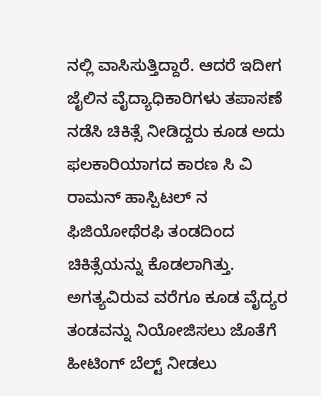ನಲ್ಲಿ ವಾಸಿಸುತ್ತಿದ್ದಾರೆ. ಆದರೆ ಇದೀಗ ಜೈಲಿನ ವೈದ್ಯಾಧಿಕಾರಿಗಳು ತಪಾಸಣೆ ನಡೆಸಿ ಚಿಕಿತ್ಸೆ ನೀಡಿದ್ದರು ಕೂಡ ಅದು ಫಲಕಾರಿಯಾಗದ ಕಾರಣ ಸಿ ವಿ ರಾಮನ್ ಹಾಸ್ಪಿಟಲ್ ನ ಫಿಜಿಯೋಥೆರಫಿ ತಂಡದಿಂದ ಚಿಕಿತ್ಸೆಯನ್ನು ಕೊಡಲಾಗಿತ್ತು. ಅಗತ್ಯವಿರುವ ವರೆಗೂ ಕೂಡ ವೈದ್ಯರ ತಂಡವನ್ನು ನಿಯೋಜಿಸಲು ಜೊತೆಗೆ ಹೀಟಿಂಗ್ ಬೆಲ್ಟ್ ನೀಡಲು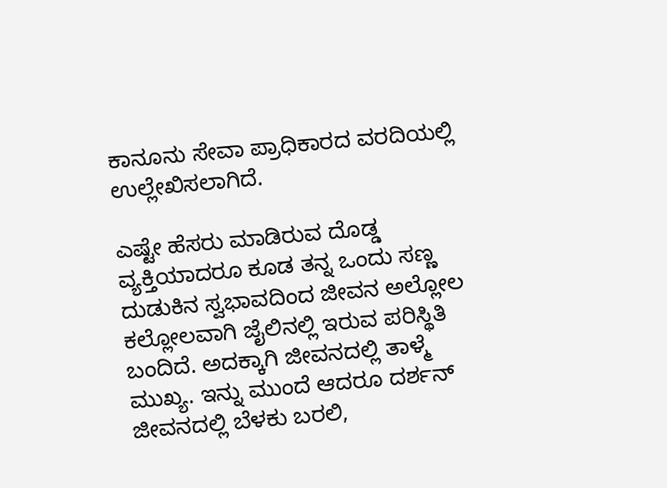ಕಾನೂನು ಸೇವಾ ಪ್ರಾಧಿಕಾರದ ವರದಿಯಲ್ಲಿ ಉಲ್ಲೇಖಿಸಲಾಗಿದೆ.

ಎಷ್ಟೇ ಹೆಸರು ಮಾಡಿರುವ ದೊಡ್ಡ ವ್ಯಕ್ತಿಯಾದರೂ ಕೂಡ ತನ್ನ ಒಂದು ಸಣ್ಣ ದುಡುಕಿನ ಸ್ವಭಾವದಿಂದ ಜೀವನ ಅಲ್ಲೋಲ ಕಲ್ಲೋಲವಾಗಿ ಜೈಲಿನಲ್ಲಿ ಇರುವ ಪರಿಸ್ಥಿತಿ ಬಂದಿದೆ. ಅದಕ್ಕಾಗಿ ಜೀವನದಲ್ಲಿ ತಾಳ್ಮೆ ಮುಖ್ಯ. ಇನ್ನು ಮುಂದೆ ಆದರೂ ದರ್ಶನ್ ಜೀವನದಲ್ಲಿ ಬೆಳಕು ಬರಲಿ,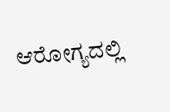ಆರೋಗ್ಯದಲ್ಲಿ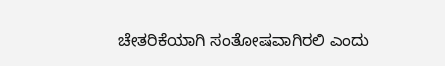ಚೇತರಿಕೆಯಾಗಿ ಸಂತೋಷವಾಗಿರಲಿ ಎಂದು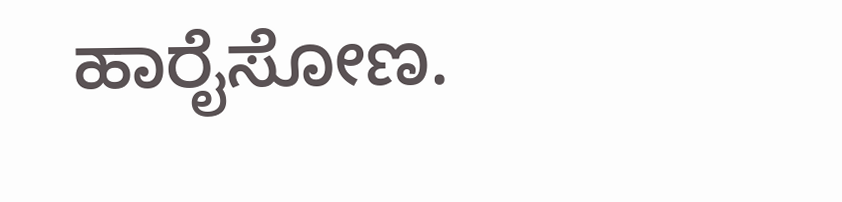ಹಾರೈಸೋಣ.